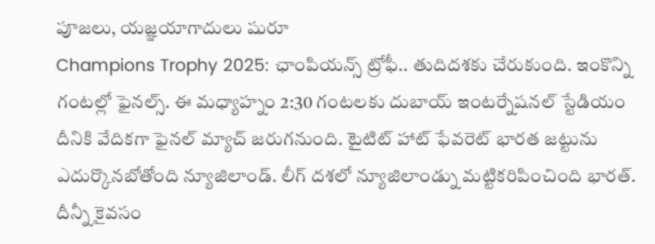పూజలు, యజ్ఞయాగాదులు షురూ
Champions Trophy 2025: ఛాంపియన్స్ ట్రోఫీ.. తుదిదశకు చేరుకుంది. ఇంకొన్ని గంటల్లో ఫైనల్స్. ఈ మధ్యాహ్నం 2:30 గంటలకు దుబాయ్ ఇంటర్నేషనల్ స్టేడియం దీనికి వేదికగా ఫైనల్ మ్యాచ్ జరుగనుంది. టైటిట్ హాట్ ఫేవరెట్ భారత జట్టును ఎదుర్కొనబోతోంది న్యూజిలాండ్. లీగ్ దశలో న్యూజిలాండ్ను మట్టికరిపించింది భారత్. దీన్నీ కైవసం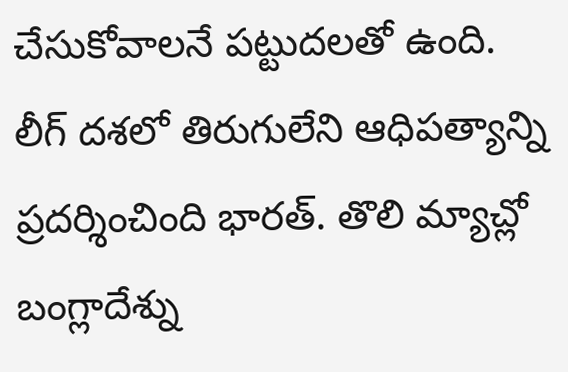చేసుకోవాలనే పట్టుదలతో ఉంది.
లీగ్ దశలో తిరుగులేని ఆధిపత్యాన్ని ప్రదర్శించింది భారత్. తొలి మ్యాచ్లో బంగ్లాదేశ్ను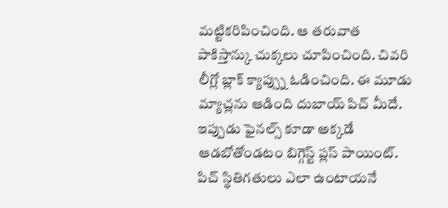మట్టికరిపించింది. ఆ తరువాత పాకిస్తాన్కు చుక్కలు చూపించింది. చివరి లీగ్లో బ్లాక్ క్యాప్స్ను ఓడించింది. ఈ మూడు మ్యాచ్లను ఆడింది దుబాయ్ పిచ్ మీదే. ఇప్పుడు ఫైనల్స్ కూడా అక్కడే ఆడబోతోండటం బిగ్గెస్ట్ ప్లస్ పాయింట్. పిచ్ స్థితిగతులు ఎలా ఉంటాయనే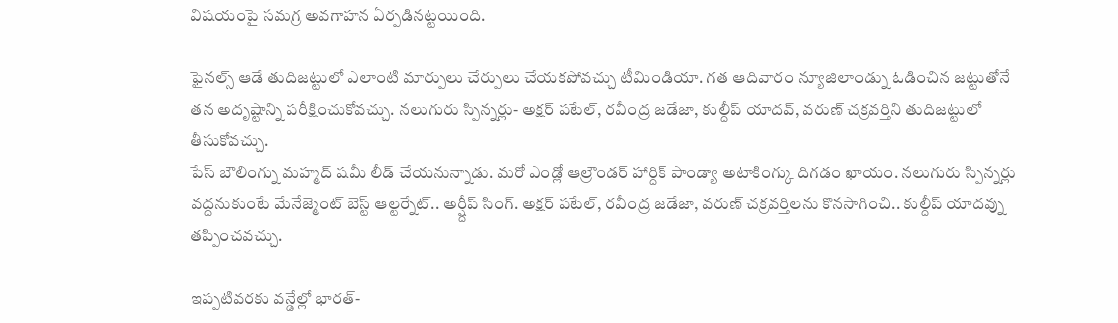విషయంపై సమగ్ర అవగాహన ఏర్పడినట్టయింది.

ఫైనల్స్ ఆడే తుదిజట్టులో ఎలాంటి మార్పులు చేర్పులు చేయకపోవచ్చు టీమిండియా. గత ఆదివారం న్యూజిలాండ్ను ఓడించిన జట్టుతోనే తన అదృష్టాన్ని పరీక్షించుకోవచ్చు. నలుగురు స్పిన్నర్లు- అక్షర్ పటేల్, రవీంద్ర జడేజా, కుల్దీప్ యాదవ్, వరుణ్ చక్రవర్తిని తుదిజట్టులో తీసుకోవచ్చు.
పేస్ బౌలింగ్ను మహ్మద్ షమీ లీడ్ చేయనున్నాడు. మరో ఎండ్లో ఆల్రౌండర్ హార్దిక్ పాండ్యా అటాకింగ్కు దిగడం ఖాయం. నలుగురు స్పిన్నర్లు వద్దనుకుంటే మేనేజ్మెంట్ బెస్ట్ ఆల్టర్నేట్.. అర్ష్దీప్ సింగ్. అక్షర్ పటేల్, రవీంద్ర జడేజా, వరుణ్ చక్రవర్తిలను కొనసాగించి.. కుల్దీప్ యాదవ్ను తప్పించవచ్చు.

ఇప్పటివరకు వన్డేల్లో భారత్-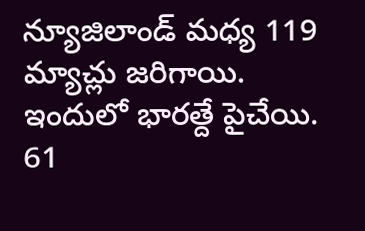న్యూజిలాండ్ మధ్య 119 మ్యాచ్లు జరిగాయి. ఇందులో భారత్దే పైచేయి. 61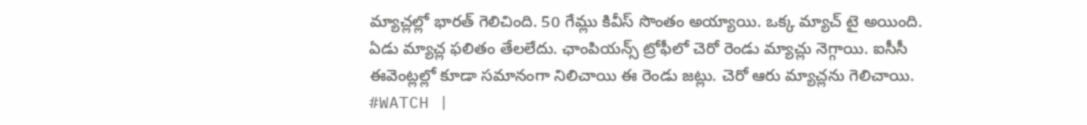మ్యాచ్లల్లో భారత్ గెలిచింది. 50 గేమ్లు కివీస్ సొంతం అయ్యాయి. ఒక్క మ్యాచ్ టై అయింది. ఏడు మ్యాచ్ల ఫలితం తేలలేదు. ఛాంపియన్స్ ట్రోఫీలో చెరో రెండు మ్యాచ్లు నెగ్గాయి. ఐసీసీ ఈవెంట్లల్లో కూడా సమానంగా నిలిచాయి ఈ రెండు జట్లు. చెరో ఆరు మ్యాచ్లను గెలిచాయి.
#WATCH |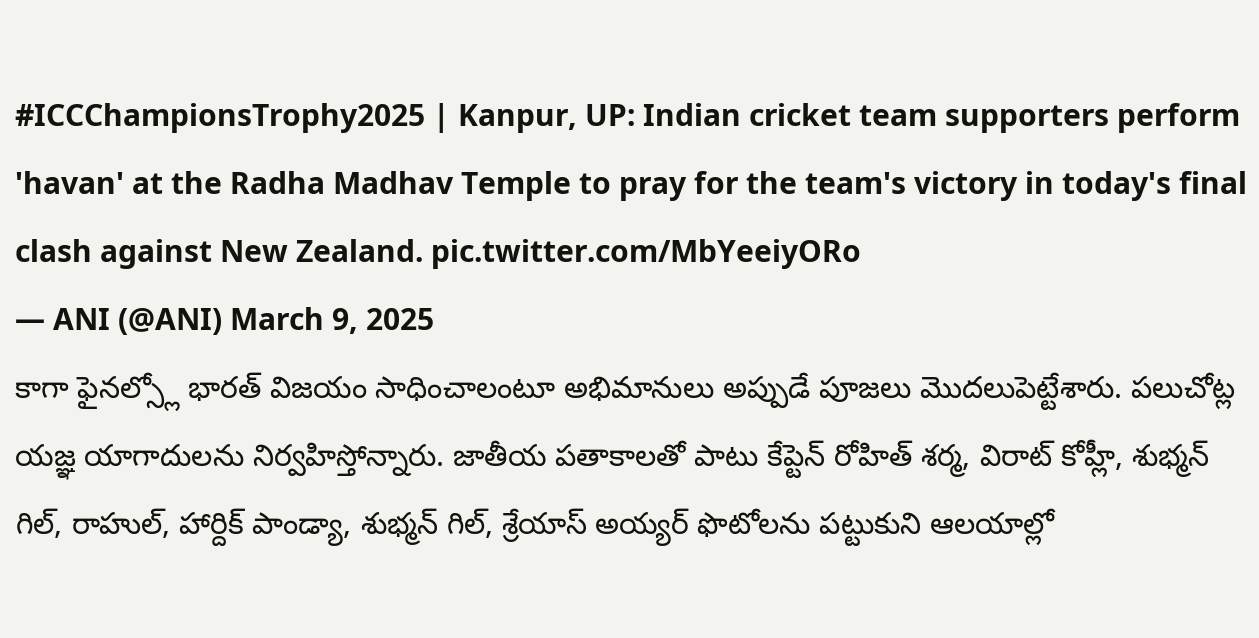#ICCChampionsTrophy2025 | Kanpur, UP: Indian cricket team supporters perform 'havan' at the Radha Madhav Temple to pray for the team's victory in today's final clash against New Zealand. pic.twitter.com/MbYeeiyORo
— ANI (@ANI) March 9, 2025
కాగా ఫైనల్స్లో భారత్ విజయం సాధించాలంటూ అభిమానులు అప్పుడే పూజలు మొదలుపెట్టేశారు. పలుచోట్ల యజ్ఞ యాగాదులను నిర్వహిస్తోన్నారు. జాతీయ పతాకాలతో పాటు కేప్టెన్ రోహిత్ శర్మ, విరాట్ కోహ్లీ, శుభ్మన్ గిల్, రాహుల్, హార్దిక్ పాండ్యా, శుభ్మన్ గిల్, శ్రేయాస్ అయ్యర్ ఫొటోలను పట్టుకుని ఆలయాల్లో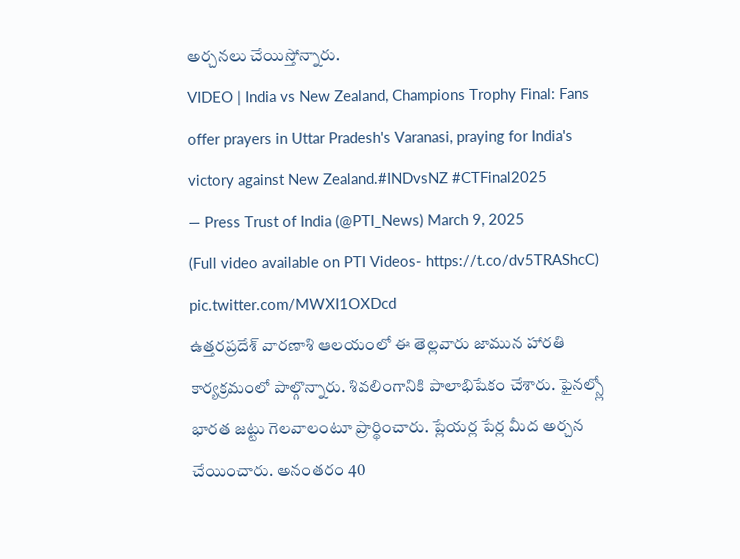అర్చనలు చేయిస్తోన్నారు.
VIDEO | India vs New Zealand, Champions Trophy Final: Fans offer prayers in Uttar Pradesh's Varanasi, praying for India's victory against New Zealand.#INDvsNZ #CTFinal2025
— Press Trust of India (@PTI_News) March 9, 2025
(Full video available on PTI Videos- https://t.co/dv5TRAShcC) pic.twitter.com/MWXI1OXDcd
ఉత్తరప్రదేశ్ వారణాశి ఆలయంలో ఈ తెల్లవారు జామున హారతి కార్యక్రమంలో పాల్గొన్నారు. శివలింగానికి పాలాభిషేకం చేశారు. ఫైనల్స్లో భారత జట్టు గెలవాలంటూ ప్రార్థించారు. ప్లేయర్ల పేర్ల మీద అర్చన చేయించారు. అనంతరం 40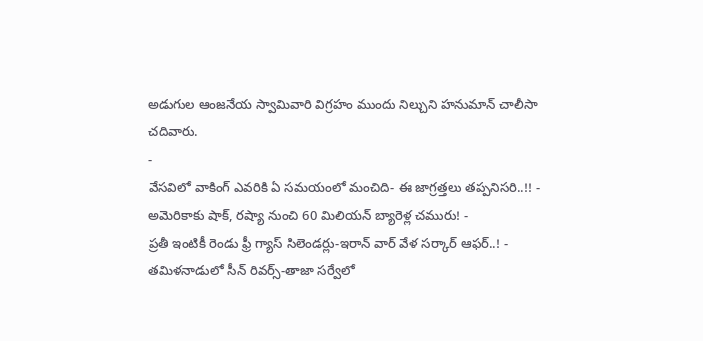అడుగుల ఆంజనేయ స్వామివారి విగ్రహం ముందు నిల్చుని హనుమాన్ చాలీసా చదివారు.
-
వేసవిలో వాకింగ్ ఎవరికి ఏ సమయంలో మంచిది- ఈ జాగ్రత్తలు తప్పనిసరి..!! -
అమెరికాకు షాక్, రష్యా నుంచి 60 మిలియన్ బ్యారెళ్ల చమురు! -
ప్రతీ ఇంటికీ రెండు ఫ్రీ గ్యాస్ సిలెండర్లు-ఇరాన్ వార్ వేళ సర్కార్ ఆఫర్..! -
తమిళనాడులో సీన్ రివర్స్-తాజా సర్వేలో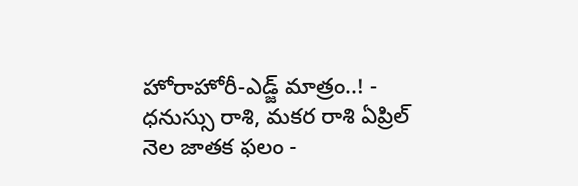హోరాహోరీ-ఎడ్జ్ మాత్రం..! -
ధనుస్సు రాశి, మకర రాశి ఏప్రిల్ నెల జాతక ఫలం -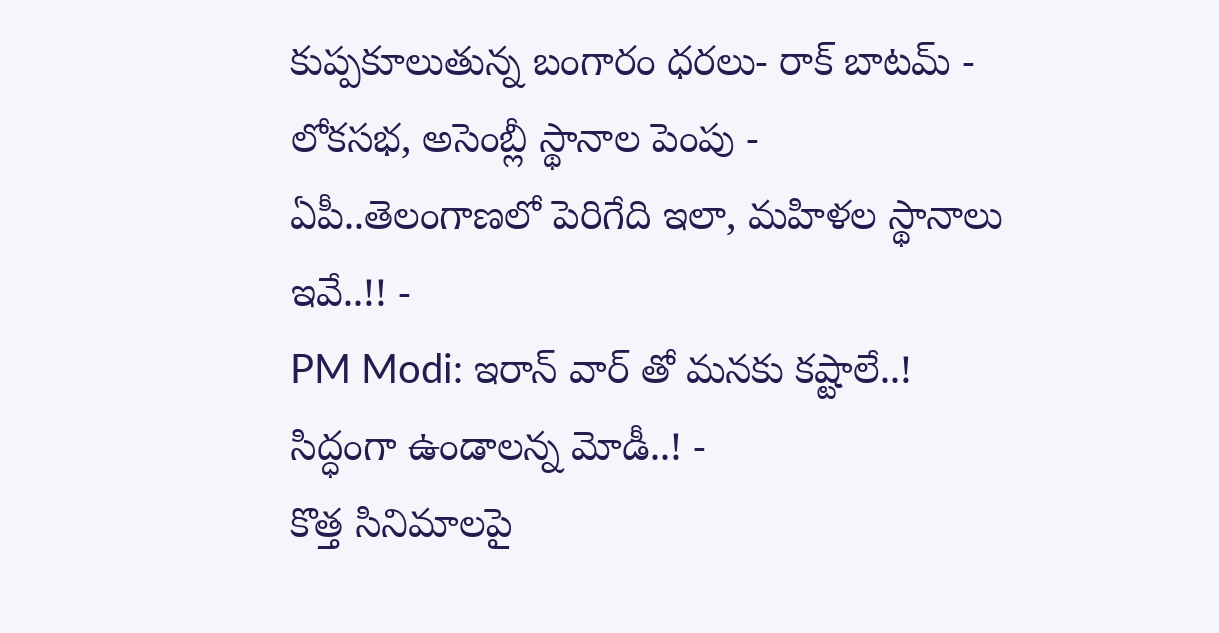కుప్పకూలుతున్న బంగారం ధరలు- రాక్ బాటమ్ -
లోకసభ, అసెంబ్లీ స్థానాల పెంపు - ఏపీ..తెలంగాణలో పెరిగేది ఇలా, మహిళల స్థానాలు ఇవే..!! -
PM Modi: ఇరాన్ వార్ తో మనకు కష్టాలే..! సిద్ధంగా ఉండాలన్న మోడీ..! -
కొత్త సినిమాలపై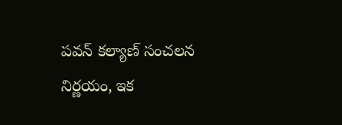పవన్ కల్యాణ్ సంచలన నిర్ణయం, ఇక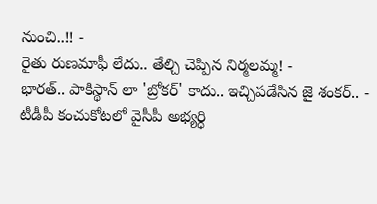నుంచి..!! -
రైతు రుణమాఫీ లేదు.. తేల్చి చెప్పిన నిర్మలమ్మ! -
భారత్.. పాకిస్థాన్ లా 'బ్రోకర్' కాదు.. ఇచ్చిపడేసిన జై శంకర్.. -
టీడీపీ కంచుకోటలో వైసీపీ అభ్యర్ధి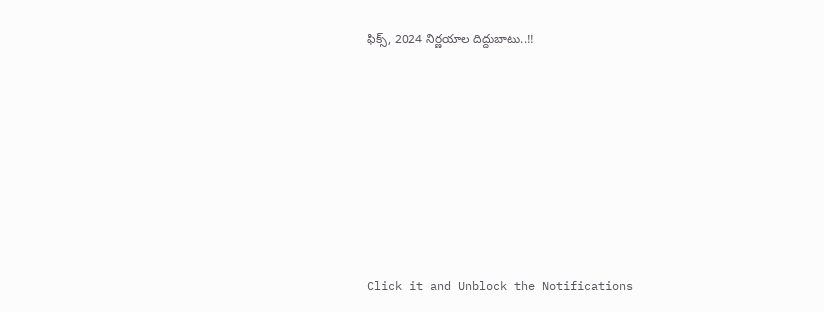ఫిక్స్, 2024 నిర్ణయాల దిద్దుబాటు..!!











Click it and Unblock the Notifications